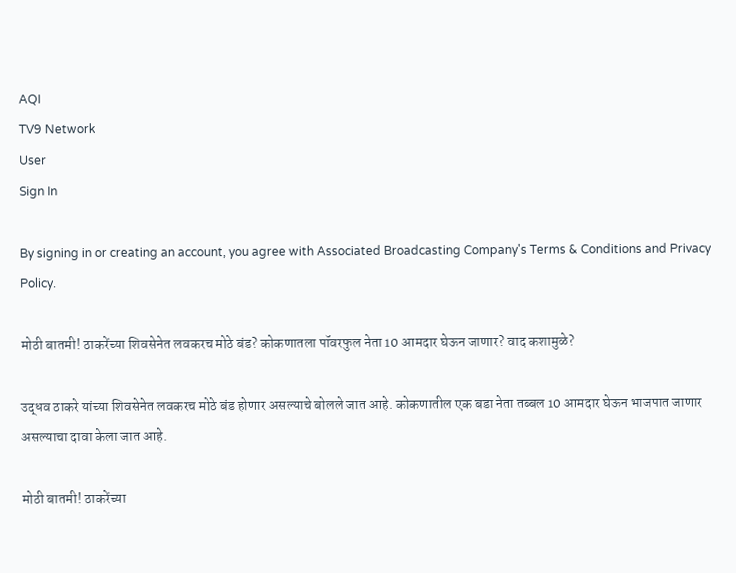AQI
TV9 Network
User
Sign In

By signing in or creating an account, you agree with Associated Broadcasting Company's Terms & Conditions and Privacy Policy.

मोठी बातमी! ठाकरेंच्या शिवसेनेत लवकरच मोठे बंड? कोकणातला पॉवरफुल नेता 10 आमदार घेऊन जाणार? वाद कशामुळे?

उद्धव ठाकरे यांच्या शिवसेनेत लवकरच मोठे बंड होणार असल्याचे बोलले जात आहे. कोकणातील एक बडा नेता तब्बल 10 आमदार घेऊन भाजपात जाणार असल्याचा दावा केला जात आहे.

मोठी बातमी! ठाकरेंच्या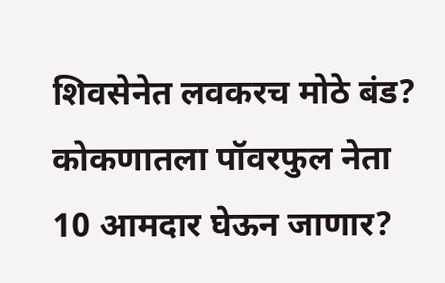शिवसेनेत लवकरच मोठे बंड? कोकणातला पॉवरफुल नेता 10 आमदार घेऊन जाणार?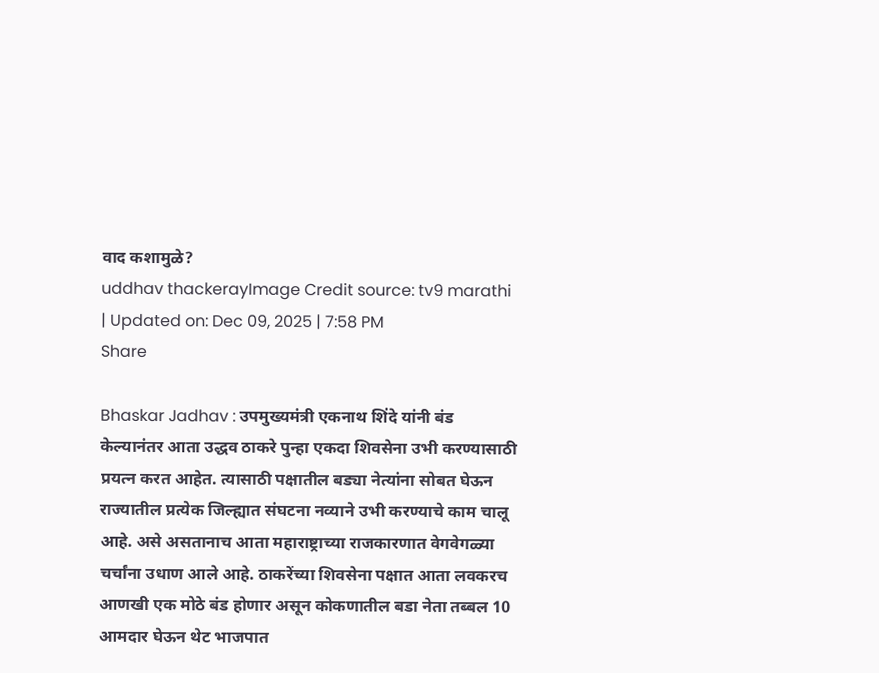वाद कशामुळे?
uddhav thackerayImage Credit source: tv9 marathi
| Updated on: Dec 09, 2025 | 7:58 PM
Share

Bhaskar Jadhav : उपमुख्यमंत्री एकनाथ शिंदे यांनी बंड केल्यानंतर आता उद्धव ठाकरे पुन्हा एकदा शिवसेना उभी करण्यासाठी प्रयत्न करत आहेत. त्यासाठी पक्षातील बड्या नेत्यांना सोबत घेऊन राज्यातील प्रत्येक जिल्ह्यात संघटना नव्याने उभी करण्याचे काम चालू आहे. असे असतानाच आता महाराष्ट्राच्या राजकारणात वेगवेगळ्या चर्चांना उधाण आले आहे. ठाकरेंच्या शिवसेना पक्षात आता लवकरच आणखी एक मोठे बंड होणार असून कोकणातील बडा नेता तब्बल 10 आमदार घेऊन थेट भाजपात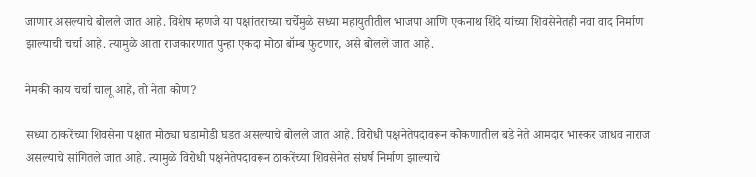जाणार असल्याचे बोलले जात आहे. विशेष म्हणजे या पक्षांतराच्या चर्चेमुळे सध्या महायुतीतील भाजपा आणि एकनाथ शिंदे यांच्या शिवसेनेतही नवा वाद निर्माण झाल्याची चर्चा आहे. त्यामुळे आता राजकारणात पुन्हा एकदा मोठा बॉम्ब फुटणार, असे बोलले जात आहे.

नेमकी काय चर्चा चालू आहे, तो नेता कोण?

सध्या ठाकरेंच्या शिवसेना पक्षात मोठ्या घडामोडी घडत असल्याचे बोलले जात आहे. विरोधी पक्षनेतेपदावरून कोकणातील बडे नेते आमदार भास्कर जाधव नाराज असल्याचे सांगितले जात आहे. त्यामुळे विरोधी पक्षनेतेपदावरून ठाकरेंच्या शिवसेनेत संघर्ष निर्माण झाल्याचे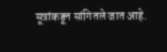सूत्रांकडून सांगितले जात आहे.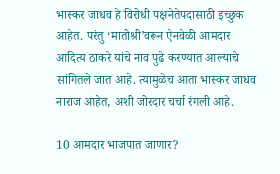भास्कर जाधव हे विरोधी पक्षनेतेपदासाठी इच्छुक आहेत. परंतु ‘मातोश्री’वरून ऐनवेळी आमदार आदित्य ठाकरे यांचे नाव पुढे करण्यात आल्याचे सांगितले जात आहे. त्यामुळेच आता भास्कर जाधव नाराज आहेत, अशी जोरदार चर्चा रंगली आहे.

10 आमदार भाजपात जाणार?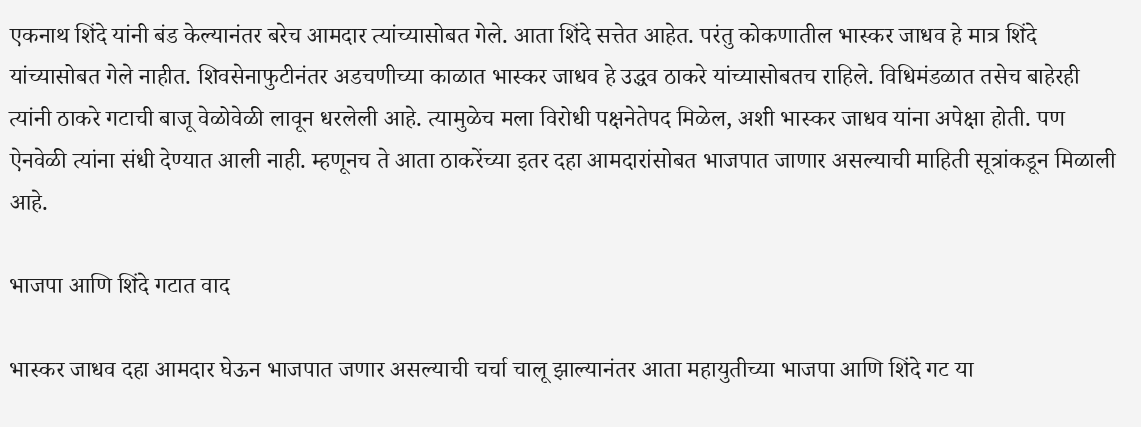एकनाथ शिंदे यांनी बंड केल्यानंतर बरेच आमदार त्यांच्यासोबत गेले. आता शिंदे सत्तेत आहेत. परंतु कोकणातील भास्कर जाधव हे मात्र शिंदे यांच्यासोबत गेले नाहीत. शिवसेनाफुटीनंतर अडचणीच्या काळात भास्कर जाधव हे उद्धव ठाकरे यांच्यासोबतच राहिले. विधिमंडळात तसेच बाहेरही त्यांनी ठाकरे गटाची बाजू वेळोवेळी लावून धरलेली आहे. त्यामुळेच मला विरोधी पक्षनेतेपद मिळेल, अशी भास्कर जाधव यांना अपेक्षा होती. पण ऐनवेळी त्यांना संधी देण्यात आली नाही. म्हणूनच ते आता ठाकरेंच्या इतर दहा आमदारांसोबत भाजपात जाणार असल्याची माहिती सूत्रांकडून मिळाली आहे.

भाजपा आणि शिंदे गटात वाद

भास्कर जाधव दहा आमदार घेऊन भाजपात जणार असल्याची चर्चा चालू झाल्यानंतर आता महायुतीच्या भाजपा आणि शिंदे गट या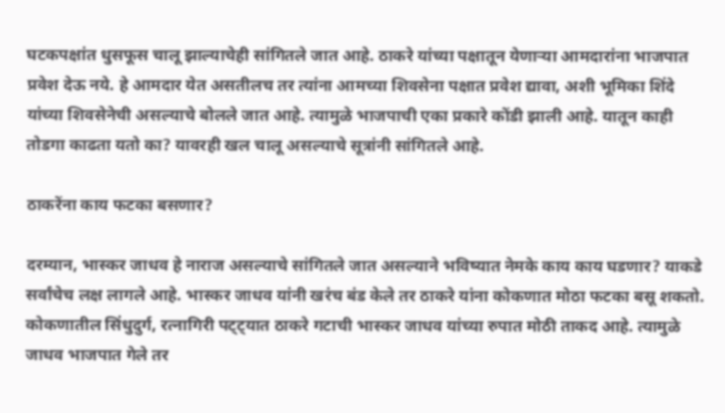घटकपक्षांत धुसफूस चालू झाल्याचेही सांगितले जात आहे. ठाकरे यांच्या पक्षातून येणाऱ्या आमदारांना भाजपात प्रवेश देऊ नये. हे आमदार येत असतीलच तर त्यांना आमच्या शिवसेना पक्षात प्रवेश द्यावा, अशी भूमिका शिंदे यांच्या शिवसेनेची असल्याचे बोलले जात आहे. त्यामुळे भाजपाची एका प्रकारे कोंडी झाली आहे. यातून काही तोडगा काढता यतो का? यावरही खल चालू असल्याचे सूत्रांनी सांगितले आहे.

ठाकरेंना काय फटका बसणार?

दरम्यान, भास्कर जाधव हे नाराज असल्याचे सांगितले जात असल्याने भविष्यात नेमके काय काय घडणार? याकडे सर्वांचेच लक्ष लागले आहे. भास्कर जाधव यांनी खरंच बंड केले तर ठाकरे यांना कोकणात मोठा फटका बसू शकतो. कोकणातील सिंधुदुर्ग, रत्नागिरी पट्ट्यात ठाकरे गटाची भास्कर जाधव यांच्या रुपात मोठी ताकद आहे. त्यामुळे जाधव भाजपात गेले तर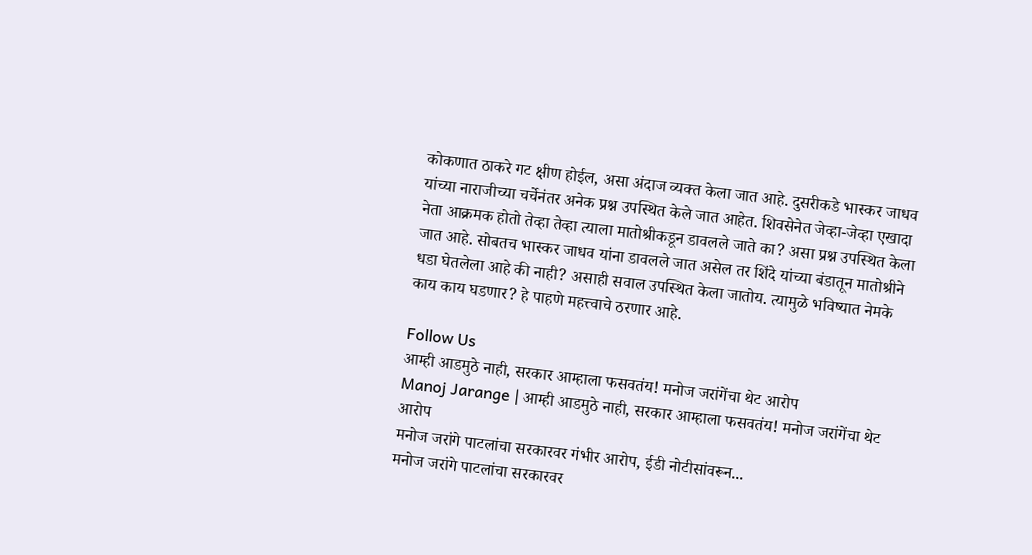कोकणात ठाकरे गट क्षीण होईल, असा अंदाज व्यक्त केला जात आहे. दुसरीकडे भास्कर जाधव यांच्या नाराजीच्या चर्चेनंतर अनेक प्रश्न उपस्थित केले जात आहेत. शिवसेनेत जेव्हा-जेव्हा एखादा नेता आक्रमक होतो तेव्हा तेव्हा त्याला मातोश्रीकडून डावलले जाते का? असा प्रश्न उपस्थित केला जात आहे. सोबतच भास्कर जाधव यांना डावलले जात असेल तर शिंदे यांच्या बंडातून मातोश्रीने धडा घेतलेला आहे की नाही? असाही सवाल उपस्थित केला जातोय. त्यामुळे भविष्यात नेमके काय काय घडणार? हे पाहणे महत्त्वाचे ठरणार आहे.

Follow Us
आम्ही आडमुठे नाही, सरकार आम्हाला फसवतंय! मनोज जरांगेंचा थेट आरोप
Manoj Jarange | आम्ही आडमुठे नाही, सरकार आम्हाला फसवतंय! मनोज जरांगेंचा थेट आरोप
मनोज जरांगे पाटलांचा सरकारवर गंभीर आरोप, ईडी नोटीसांवरून...
मनोज जरांगे पाटलांचा सरकारवर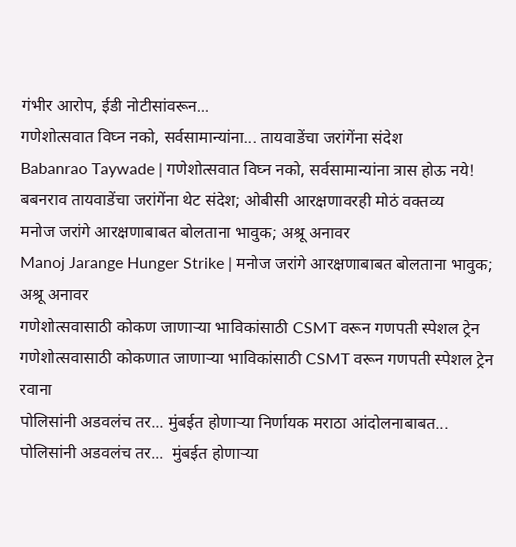गंभीर आरोप, ईडी नोटीसांवरून...
गणेशोत्सवात विघ्न नको, सर्वसामान्यांना... तायवाडेंचा जरांगेंना संदेश
Babanrao Taywade | गणेशोत्सवात विघ्न नको, सर्वसामान्यांना त्रास होऊ नये! बबनराव तायवाडेंचा जरांगेंना थेट संदेश; ओबीसी आरक्षणावरही मोठं वक्तव्य
मनोज जरांगे आरक्षणाबाबत बोलताना भावुक; अश्रू अनावर
Manoj Jarange Hunger Strike | मनोज जरांगे आरक्षणाबाबत बोलताना भावुक; अश्रू अनावर
गणेशोत्सवासाठी कोकण जाणाऱ्या भाविकांसाठी CSMT वरून गणपती स्पेशल ट्रेन
गणेशोत्सवासाठी कोकणात जाणाऱ्या भाविकांसाठी CSMT वरून गणपती स्पेशल ट्रेन रवाना
पोलिसांनी अडवलंच तर... मुंबईत होणाऱ्या निर्णायक मराठा आंदोलनाबाबत...
पोलिसांनी अडवलंच तर...  मुंबईत होणाऱ्या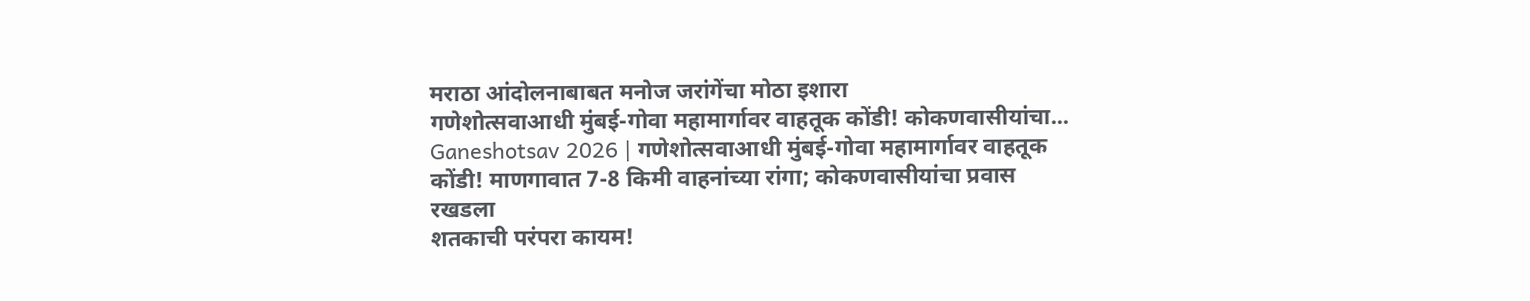मराठा आंदोलनाबाबत मनोज जरांगेंचा मोठा इशारा
गणेशोत्सवाआधी मुंबई-गोवा महामार्गावर वाहतूक कोंडी! कोकणवासीयांचा...
Ganeshotsav 2026 | गणेशोत्सवाआधी मुंबई-गोवा महामार्गावर वाहतूक कोंडी! माणगावात 7-8 किमी वाहनांच्या रांगा; कोकणवासीयांचा प्रवास रखडला
शतकाची परंपरा कायम!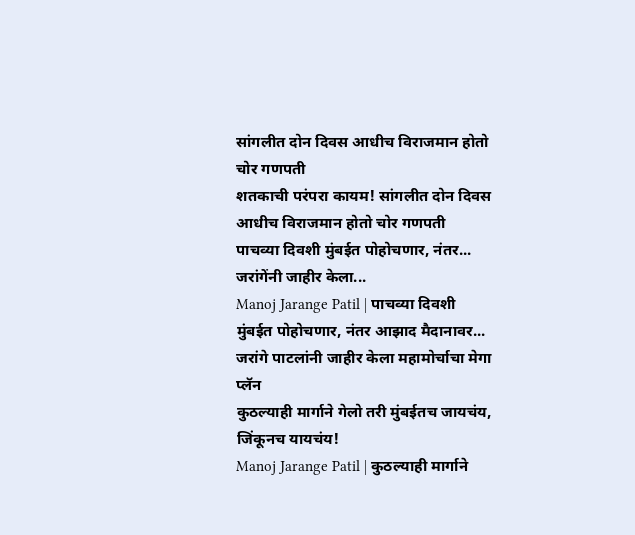सांगलीत दोन दिवस आधीच विराजमान होतो चोर गणपती
शतकाची परंपरा कायम! सांगलीत दोन दिवस आधीच विराजमान होतो चोर गणपती
पाचव्या दिवशी मुंबईत पोहोचणार, नंतर... जरांगेंनी जाहीर केला...
Manoj Jarange Patil | पाचव्या दिवशी मुंबईत पोहोचणार, नंतर आझाद मैदानावर... जरांगे पाटलांनी जाहीर केला महामोर्चाचा मेगा प्लॅन
कुठल्याही मार्गाने गेलो तरी मुंबईतच जायचंय, जिंकूनच यायचंय!
Manoj Jarange Patil | कुठल्याही मार्गाने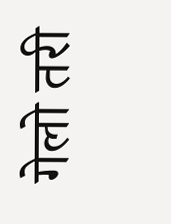गेलो तरी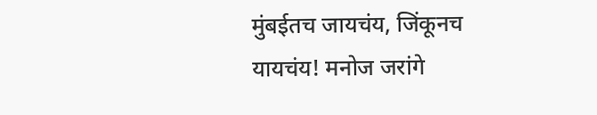मुंबईतच जायचंय, जिंकूनच यायचंय! मनोज जरांगे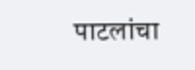पाटलांचा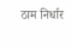ठाम निर्धार